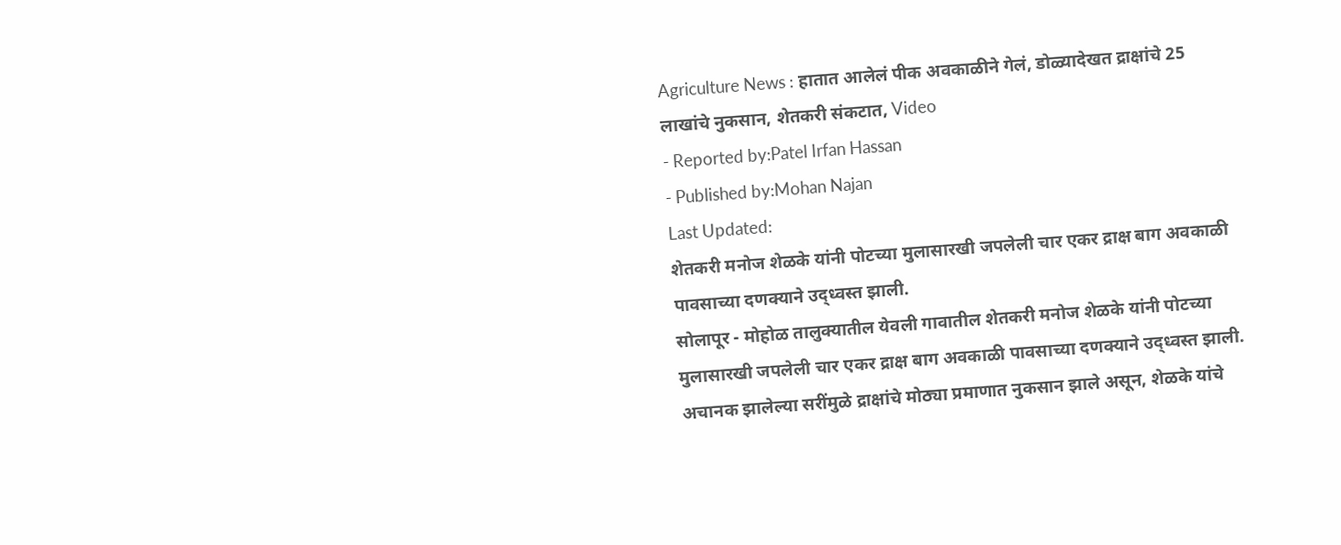Agriculture News : हातात आलेलं पीक अवकाळीने गेलं, डोळ्यादेखत द्राक्षांचे 25 लाखांचे नुकसान, शेतकरी संकटात, Video
- Reported by:Patel Irfan Hassan
- Published by:Mohan Najan
Last Updated:
शेतकरी मनोज शेळके यांनी पोटच्या मुलासारखी जपलेली चार एकर द्राक्ष बाग अवकाळी पावसाच्या दणक्याने उद्ध्वस्त झाली.
सोलापूर - मोहोळ तालुक्यातील येवली गावातील शेतकरी मनोज शेळके यांनी पोटच्या मुलासारखी जपलेली चार एकर द्राक्ष बाग अवकाळी पावसाच्या दणक्याने उद्ध्वस्त झाली. अचानक झालेल्या सरींमुळे द्राक्षांचे मोठ्या प्रमाणात नुकसान झाले असून, शेळके यांचे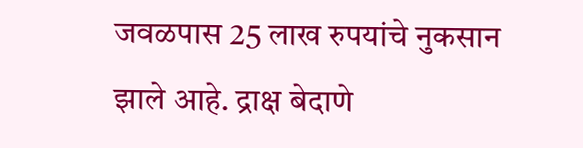जवळपास 25 लाख रुपयांचे नुकसान झाले आहे. द्राक्ष बेदाणे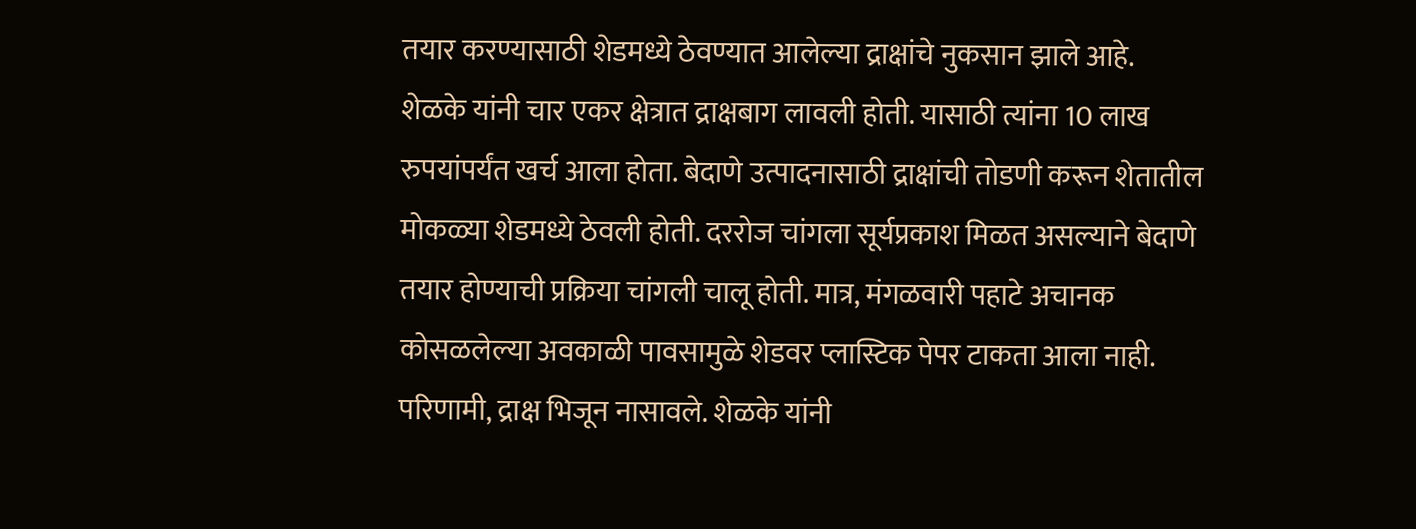तयार करण्यासाठी शेडमध्ये ठेवण्यात आलेल्या द्राक्षांचे नुकसान झाले आहे.
शेळके यांनी चार एकर क्षेत्रात द्राक्षबाग लावली होती. यासाठी त्यांना 10 लाख रुपयांपर्यंत खर्च आला होता. बेदाणे उत्पादनासाठी द्राक्षांची तोडणी करून शेतातील मोकळ्या शेडमध्ये ठेवली होती. दररोज चांगला सूर्यप्रकाश मिळत असल्याने बेदाणे तयार होण्याची प्रक्रिया चांगली चालू होती. मात्र, मंगळवारी पहाटे अचानक कोसळलेल्या अवकाळी पावसामुळे शेडवर प्लास्टिक पेपर टाकता आला नाही. परिणामी, द्राक्ष भिजून नासावले. शेळके यांनी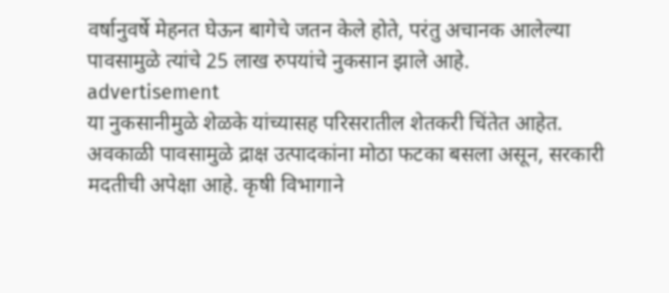वर्षानुवर्षे मेहनत घेऊन बागेचे जतन केले होते, परंतु अचानक आलेल्या पावसामुळे त्यांचे 25 लाख रुपयांचे नुकसान झाले आहे.
advertisement
या नुकसानीमुळे शेळके यांच्यासह परिसरातील शेतकरी चिंतेत आहेत. अवकाळी पावसामुळे द्राक्ष उत्पादकांना मोठा फटका बसला असून, सरकारी मदतीची अपेक्षा आहे. कृषी विभागाने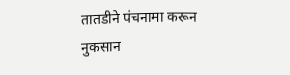तातडीने पंचनामा करून नुकसान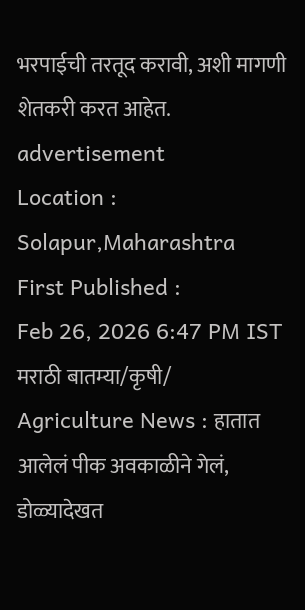भरपाईची तरतूद करावी, अशी मागणी शेतकरी करत आहेत.
advertisement
Location :
Solapur,Maharashtra
First Published :
Feb 26, 2026 6:47 PM IST
मराठी बातम्या/कृषी/
Agriculture News : हातात आलेलं पीक अवकाळीने गेलं, डोळ्यादेखत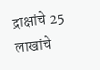द्राक्षांचे 25 लाखांचे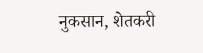नुकसान, शेतकरी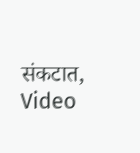संकटात, Video